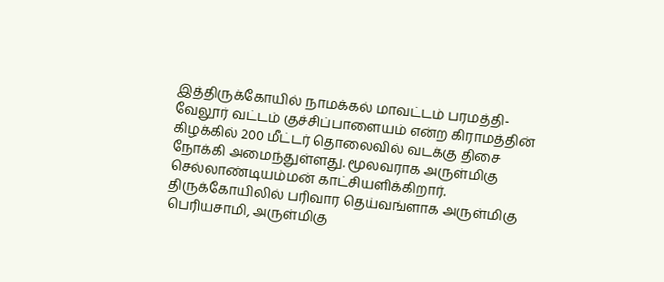இத்திருக்கோயில் நாமக்கல் மாவட்டம் பரமத்தி-வேலூர் வட்டம் குச்சிப்பாளையம் என்ற கிராமத்தின் கிழக்கில் 200 மீட்டர் தொலைவில் வடக்கு திசை நோக்கி அமைந்துள்ளது. மூலவராக அருள்மிகு செல்லாண்டியம்மன் காட்சியளிக்கிறார். திருக்கோயிலில் பரிவார தெய்வங்ளாக அருள்மிகு பெரியசாமி, அருள்மிகு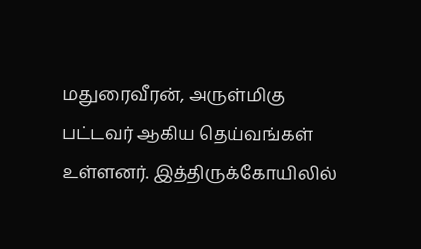மதுரைவீரன், அருள்மிகு பட்டவர் ஆகிய தெய்வங்கள் உள்ளனர். இத்திருக்கோயிலில்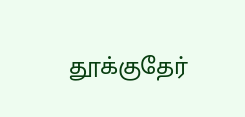தூக்குதேர்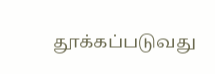தூக்கப்படுவது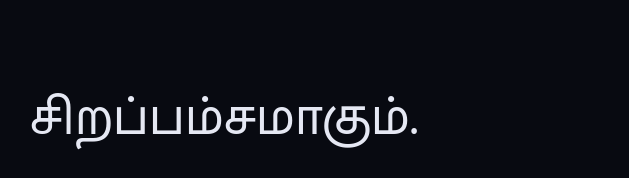சிறப்பம்சமாகும்.